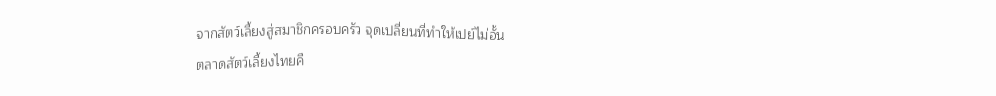จากสัตว์เลี้ยงสู่สมาชิกครอบครัว จุดเปลี่ยนที่ทำให้เปย์ไม่อั้น
ตลาดสัตว์เลี้ยงไทยคื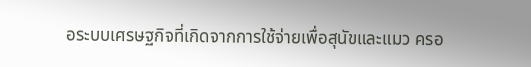อระบบเศรษฐกิจที่เกิดจากการใช้จ่ายเพื่อสุนัขและแมว ครอ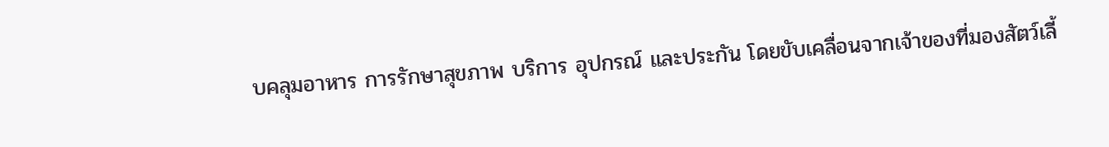บคลุมอาหาร การรักษาสุขภาพ บริการ อุปกรณ์ และประกัน โดยขับเคลื่อนจากเจ้าของที่มองสัตว์เลี้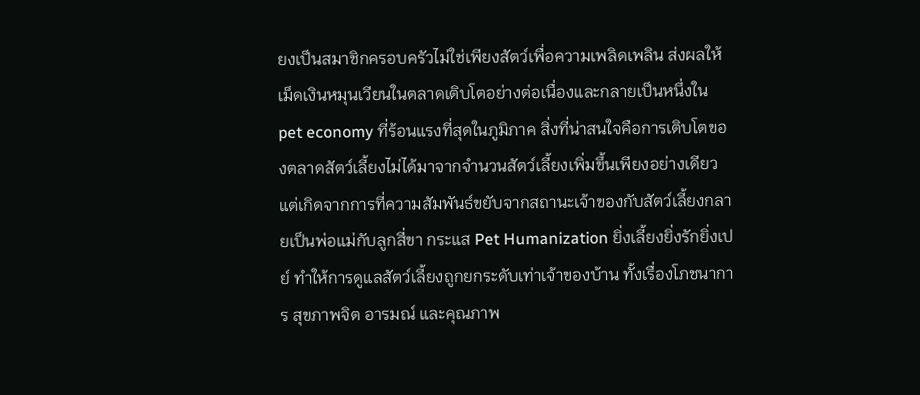ยงเป็นสมาชิกครอบครัวไม่ใช่เพียงสัตว์เพื่อความเพลิดเพลิน ส่งผลให้เม็ดเงินหมุนเวียนในตลาดเติบโตอย่างต่อเนื่องและกลายเป็นหนึ่งใน pet economy ที่ร้อนแรงที่สุดในภูมิภาค สิ่งที่น่าสนใจคือการเติบโตของตลาดสัตว์เลี้ยงไม่ได้มาจากจำนวนสัตว์เลี้ยงเพิ่มขึ้นเพียงอย่างเดียว แต่เกิดจากการที่ความสัมพันธ์ขยับจากสถานะเจ้าของกับสัตว์เลี้ยงกลายเป็นพ่อแม่กับลูกสี่ขา กระแส Pet Humanization ยิ่งเลี้ยงยิ่งรักยิ่งเปย์ ทำให้การดูแลสัตว์เลี้ยงถูกยกระดับเท่าเจ้าของบ้าน ทั้งเรื่องโภชนาการ สุขภาพจิต อารมณ์ และคุณภาพ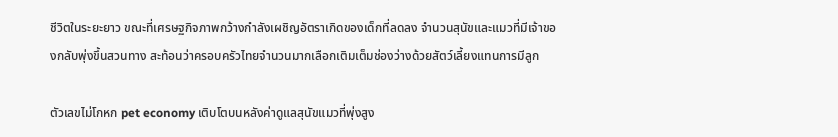ชีวิตในระยะยาว ขณะที่เศรษฐกิจภาพกว้างกำลังเผชิญอัตราเกิดของเด็กที่ลดลง จำนวนสุนัขและแมวที่มีเจ้าของกลับพุ่งขึ้นสวนทาง สะท้อนว่าครอบครัวไทยจำนวนมากเลือกเติมเต็มช่องว่างด้วยสัตว์เลี้ยงแทนการมีลูก

ตัวเลขไม่โกหก pet economy เติบโตบนหลังค่าดูแลสุนัขแมวที่พุ่งสูง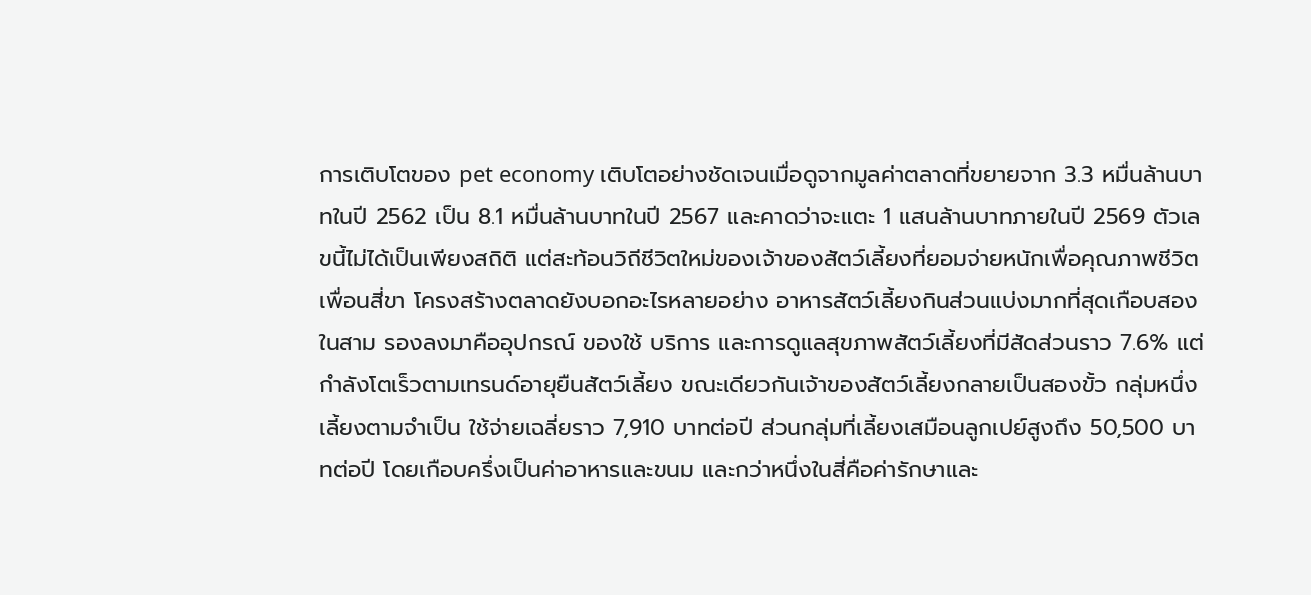การเติบโตของ pet economy เติบโตอย่างชัดเจนเมื่อดูจากมูลค่าตลาดที่ขยายจาก 3.3 หมื่นล้านบาทในปี 2562 เป็น 8.1 หมื่นล้านบาทในปี 2567 และคาดว่าจะแตะ 1 แสนล้านบาทภายในปี 2569 ตัวเลขนี้ไม่ได้เป็นเพียงสถิติ แต่สะท้อนวิถีชีวิตใหม่ของเจ้าของสัตว์เลี้ยงที่ยอมจ่ายหนักเพื่อคุณภาพชีวิตเพื่อนสี่ขา โครงสร้างตลาดยังบอกอะไรหลายอย่าง อาหารสัตว์เลี้ยงกินส่วนแบ่งมากที่สุดเกือบสองในสาม รองลงมาคืออุปกรณ์ ของใช้ บริการ และการดูแลสุขภาพสัตว์เลี้ยงที่มีสัดส่วนราว 7.6% แต่กำลังโตเร็วตามเทรนด์อายุยืนสัตว์เลี้ยง ขณะเดียวกันเจ้าของสัตว์เลี้ยงกลายเป็นสองขั้ว กลุ่มหนึ่งเลี้ยงตามจำเป็น ใช้จ่ายเฉลี่ยราว 7,910 บาทต่อปี ส่วนกลุ่มที่เลี้ยงเสมือนลูกเปย์สูงถึง 50,500 บาทต่อปี โดยเกือบครึ่งเป็นค่าอาหารและขนม และกว่าหนึ่งในสี่คือค่ารักษาและ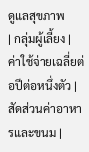ดูแลสุขภาพ
| กลุ่มผู้เลี้ยง | ค่าใช้จ่ายเฉลี่ยต่อปีต่อหนึ่งตัว | สัดส่วนค่าอาหารและขนม |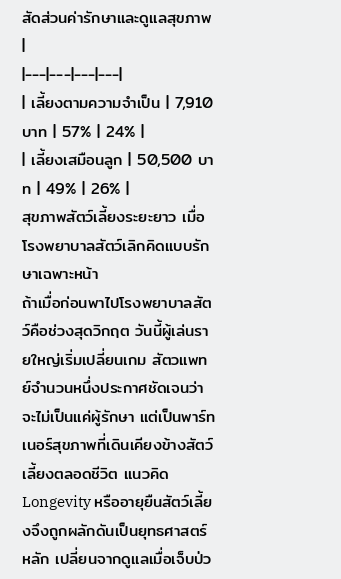สัดส่วนค่ารักษาและดูแลสุขภาพ |
|---|---|---|---|
| เลี้ยงตามความจำเป็น | 7,910 บาท | 57% | 24% |
| เลี้ยงเสมือนลูก | 50,500 บาท | 49% | 26% |
สุขภาพสัตว์เลี้ยงระยะยาว เมื่อโรงพยาบาลสัตว์เลิกคิดแบบรักษาเฉพาะหน้า
ถ้าเมื่อก่อนพาไปโรงพยาบาลสัตว์คือช่วงสุดวิกฤต วันนี้ผู้เล่นรายใหญ่เริ่มเปลี่ยนเกม สัตวแพทย์จำนวนหนึ่งประกาศชัดเจนว่าจะไม่เป็นแค่ผู้รักษา แต่เป็นพาร์ทเนอร์สุขภาพที่เดินเคียงข้างสัตว์เลี้ยงตลอดชีวิต แนวคิด Longevity หรืออายุยืนสัตว์เลี้ยงจึงถูกผลักดันเป็นยุทธศาสตร์หลัก เปลี่ยนจากดูแลเมื่อเจ็บป่ว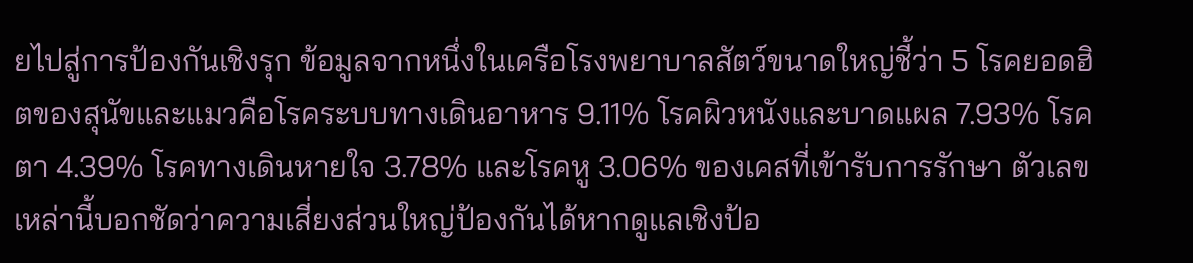ยไปสู่การป้องกันเชิงรุก ข้อมูลจากหนึ่งในเครือโรงพยาบาลสัตว์ขนาดใหญ่ชี้ว่า 5 โรคยอดฮิตของสุนัขและแมวคือโรคระบบทางเดินอาหาร 9.11% โรคผิวหนังและบาดแผล 7.93% โรคตา 4.39% โรคทางเดินหายใจ 3.78% และโรคหู 3.06% ของเคสที่เข้ารับการรักษา ตัวเลขเหล่านี้บอกชัดว่าความเสี่ยงส่วนใหญ่ป้องกันได้หากดูแลเชิงป้อ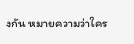งกัน หมายความว่าใคร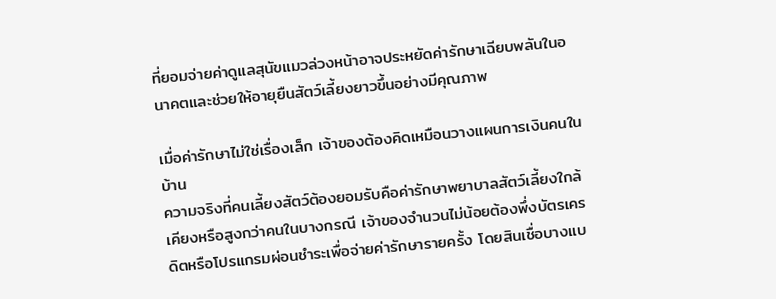ที่ยอมจ่ายค่าดูแลสุนัขแมวล่วงหน้าอาจประหยัดค่ารักษาเฉียบพลันในอนาคตและช่วยให้อายุยืนสัตว์เลี้ยงยาวขึ้นอย่างมีคุณภาพ

เมื่อค่ารักษาไม่ใช่เรื่องเล็ก เจ้าของต้องคิดเหมือนวางแผนการเงินคนในบ้าน
ความจริงที่คนเลี้ยงสัตว์ต้องยอมรับคือค่ารักษาพยาบาลสัตว์เลี้ยงใกล้เคียงหรือสูงกว่าคนในบางกรณี เจ้าของจำนวนไม่น้อยต้องพึ่งบัตรเครดิตหรือโปรแกรมผ่อนชำระเพื่อจ่ายค่ารักษารายครั้ง โดยสินเชื่อบางแบ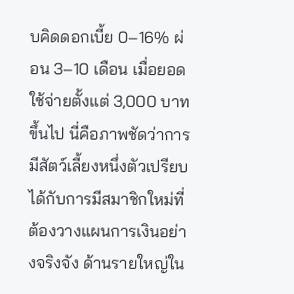บคิดดอกเบี้ย 0–16% ผ่อน 3–10 เดือน เมื่อยอดใช้จ่ายตั้งแต่ 3,000 บาทขึ้นไป นี่คือภาพชัดว่าการมีสัตว์เลี้ยงหนึ่งตัวเปรียบได้กับการมีสมาชิกใหม่ที่ต้องวางแผนการเงินอย่างจริงจัง ด้านรายใหญ่ใน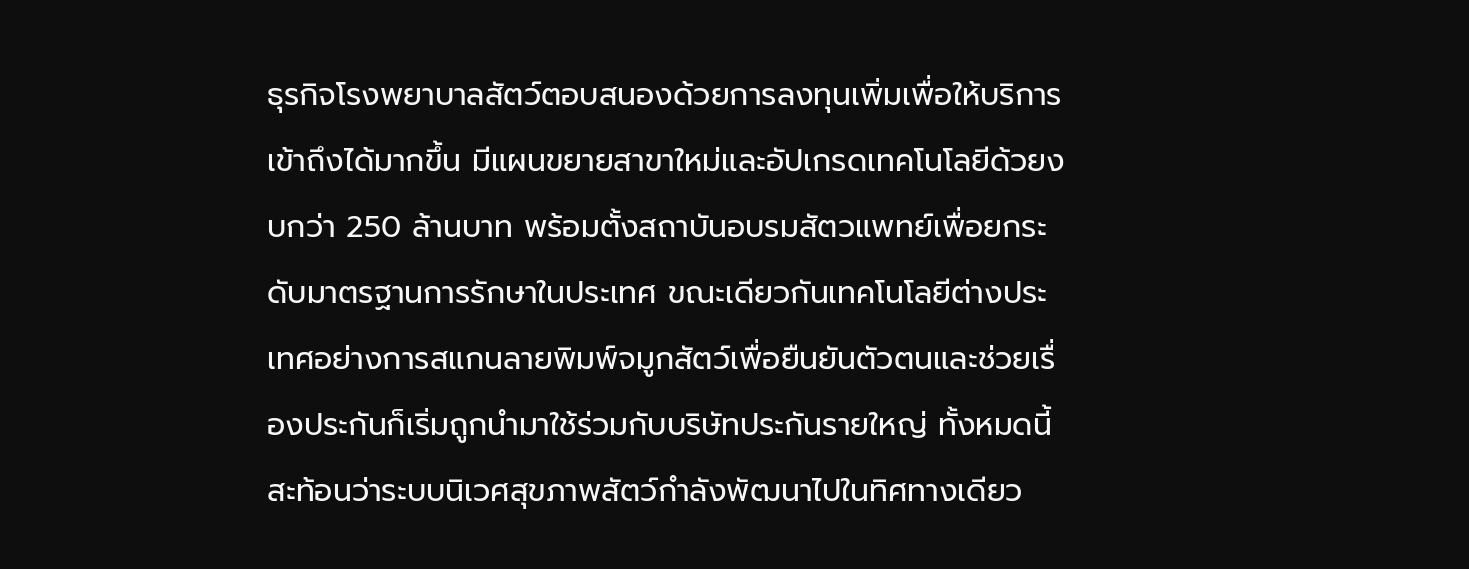ธุรกิจโรงพยาบาลสัตว์ตอบสนองด้วยการลงทุนเพิ่มเพื่อให้บริการเข้าถึงได้มากขึ้น มีแผนขยายสาขาใหม่และอัปเกรดเทคโนโลยีด้วยงบกว่า 250 ล้านบาท พร้อมตั้งสถาบันอบรมสัตวแพทย์เพื่อยกระดับมาตรฐานการรักษาในประเทศ ขณะเดียวกันเทคโนโลยีต่างประเทศอย่างการสแกนลายพิมพ์จมูกสัตว์เพื่อยืนยันตัวตนและช่วยเรื่องประกันก็เริ่มถูกนำมาใช้ร่วมกับบริษัทประกันรายใหญ่ ทั้งหมดนี้สะท้อนว่าระบบนิเวศสุขภาพสัตว์กำลังพัฒนาไปในทิศทางเดียว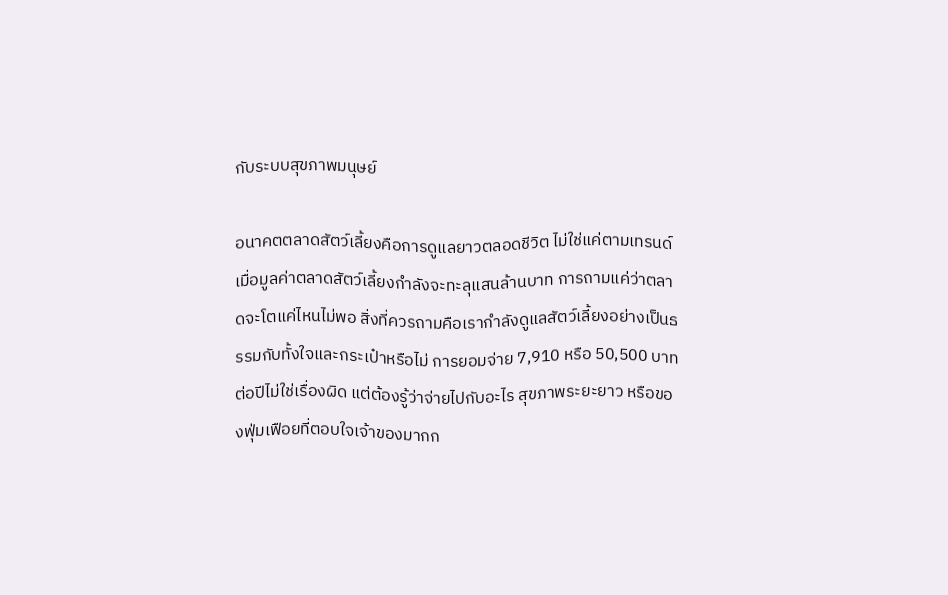กับระบบสุขภาพมนุษย์

อนาคตตลาดสัตว์เลี้ยงคือการดูแลยาวตลอดชีวิต ไม่ใช่แค่ตามเทรนด์
เมื่อมูลค่าตลาดสัตว์เลี้ยงกำลังจะทะลุแสนล้านบาท การถามแค่ว่าตลาดจะโตแค่ไหนไม่พอ สิ่งที่ควรถามคือเรากำลังดูแลสัตว์เลี้ยงอย่างเป็นธรรมกับทั้งใจและกระเป๋าหรือไม่ การยอมจ่าย 7,910 หรือ 50,500 บาทต่อปีไม่ใช่เรื่องผิด แต่ต้องรู้ว่าจ่ายไปกับอะไร สุขภาพระยะยาว หรือของฟุ่มเฟือยที่ตอบใจเจ้าของมากก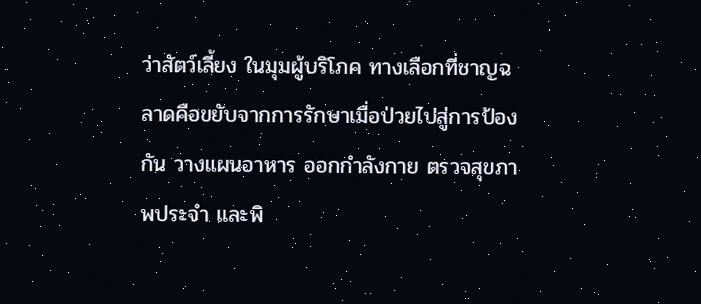ว่าสัตว์เลี้ยง ในมุมผู้บริโภค ทางเลือกที่ชาญฉลาดคือขยับจากการรักษาเมื่อป่วยไปสู่การป้องกัน วางแผนอาหาร ออกกำลังกาย ตรวจสุขภาพประจำ และพิ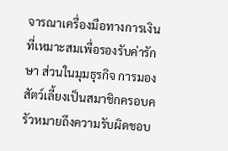จารณาเครื่องมือทางการเงินที่เหมาะสมเพื่อรองรับค่ารักษา ส่วนในมุมธุรกิจ การมองสัตว์เลี้ยงเป็นสมาชิกครอบครัวหมายถึงความรับผิดชอบ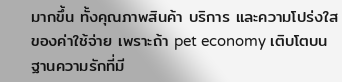มากขึ้น ทั้งคุณภาพสินค้า บริการ และความโปร่งใสของค่าใช้จ่าย เพราะถ้า pet economy เติบโตบนฐานความรักที่มี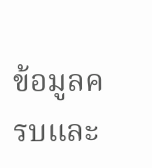ข้อมูลครบและ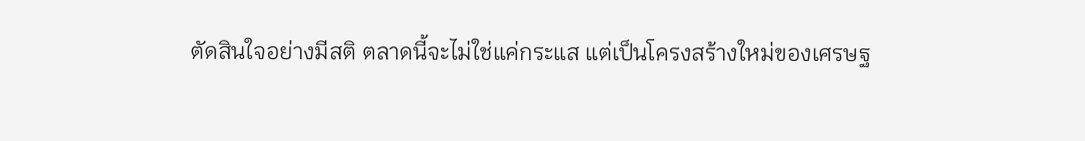ตัดสินใจอย่างมีสติ ตลาดนี้จะไม่ใช่แค่กระแส แต่เป็นโครงสร้างใหม่ของเศรษฐ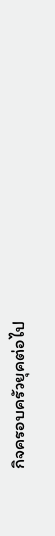กิจครอบครัวยุคต่อไป